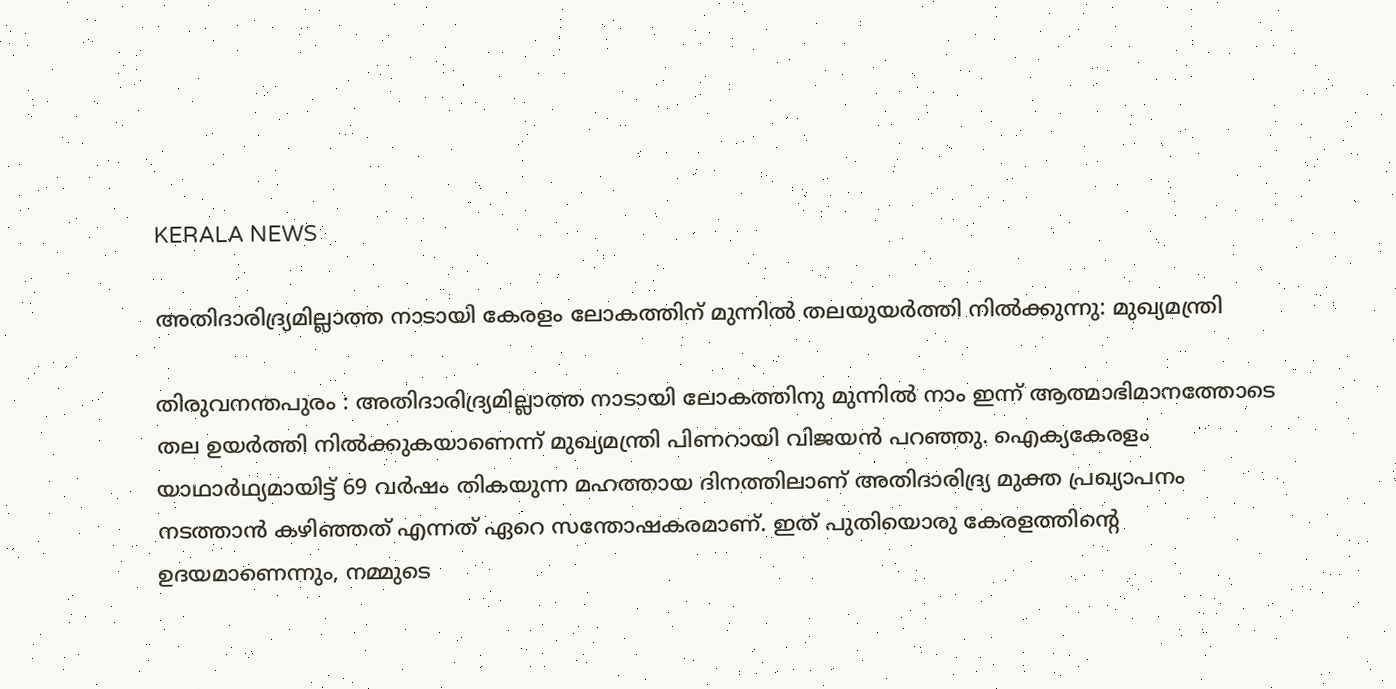KERALA NEWS

അതിദാരിദ്ര്യമില്ലാത്ത നാടായി കേരളം ലോകത്തിന് മുന്നില്‍ തലയുയര്‍ത്തി നില്‍ക്കുന്നു: മുഖ്യമന്ത്രി

തിരുവനന്തപുരം : അതിദാരിദ്ര്യമില്ലാത്ത നാടായി ലോകത്തിനു മുന്നില്‍ നാം ഇന്ന് ആത്മാഭിമാനത്തോടെ തല ഉയര്‍ത്തി നില്‍ക്കുകയാണെന്ന് മുഖ്യമന്ത്രി പിണറായി വിജയന്‍ പറഞ്ഞു. ഐക്യകേരളം യാഥാര്‍ഥ്യമായിട്ട് 69 വര്‍ഷം തികയുന്ന മഹത്തായ ദിനത്തിലാണ് അതിദാരിദ്ര്യ മുക്ത പ്രഖ്യാപനം നടത്താന്‍ കഴിഞ്ഞത് എന്നത് ഏറെ സന്തോഷകരമാണ്. ഇത് പുതിയൊരു കേരളത്തിന്റെ ഉദയമാണെന്നും, നമ്മുടെ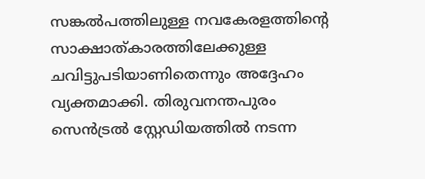സങ്കല്‍പത്തിലുള്ള നവകേരളത്തിന്റെ സാക്ഷാത്കാരത്തിലേക്കുള്ള ചവിട്ടുപടിയാണിതെന്നും അദ്ദേഹം വ്യക്തമാക്കി. തിരുവനന്തപുരം സെന്‍ട്രല്‍ സ്റ്റേഡിയത്തില്‍ നടന്ന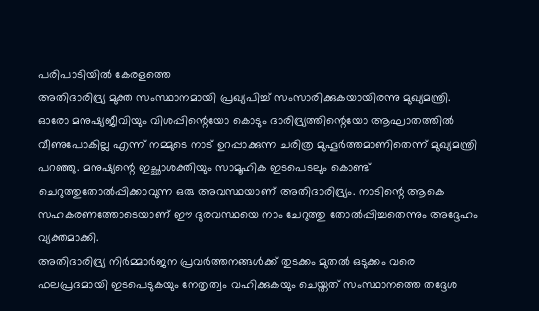പരിപാടിയില്‍ കേരളത്തെ
അതിദാരിദ്ര്യ മുക്ത സംസ്ഥാനമായി പ്രഖ്യപിച്ച് സംസാരിക്കുകയായിരന്നു മുഖ്യമന്ത്രി.
ഓരോ മനുഷ്യജീവിയും വിശപ്പിന്റെയോ കൊടും ദാരിദ്ര്യത്തിന്റെയോ ആഘാതത്തില്‍ വീണുപോകില്ല എന്ന് നമ്മുടെ നാട് ഉറപ്പാക്കുന്ന ചരിത്ര മുഹൂര്‍ത്തമാണിതെന്ന് മുഖ്യമന്ത്രി പറഞ്ഞു. മനുഷ്യന്റെ ഇച്ഛാശക്തിയും സാമൂഹിക ഇടപെടലും കൊണ്ട് ചെറുത്തുതോല്‍പ്പിക്കാവുന്ന ഒരു അവസ്ഥയാണ് അതിദാരിദ്ര്യം. നാടിന്റെ ആകെ സഹകരണത്തോടെയാണ് ഈ ദുരവസ്ഥയെ നാം ചേറുത്തു തോല്‍പ്പിച്ചതെന്നും അദ്ദേഹം വ്യക്തമാക്കി.
അതിദാരിദ്ര്യ നിര്‍മ്മാര്‍ജന പ്രവര്‍ത്തനങ്ങള്‍ക്ക് തുടക്കം മുതല്‍ ഒടുക്കം വരെ ഫലപ്രദമായി ഇടപെടുകയും നേതൃത്വം വഹിക്കുകയും ചെയ്തത് സംസ്ഥാനത്തെ തദ്ദേശ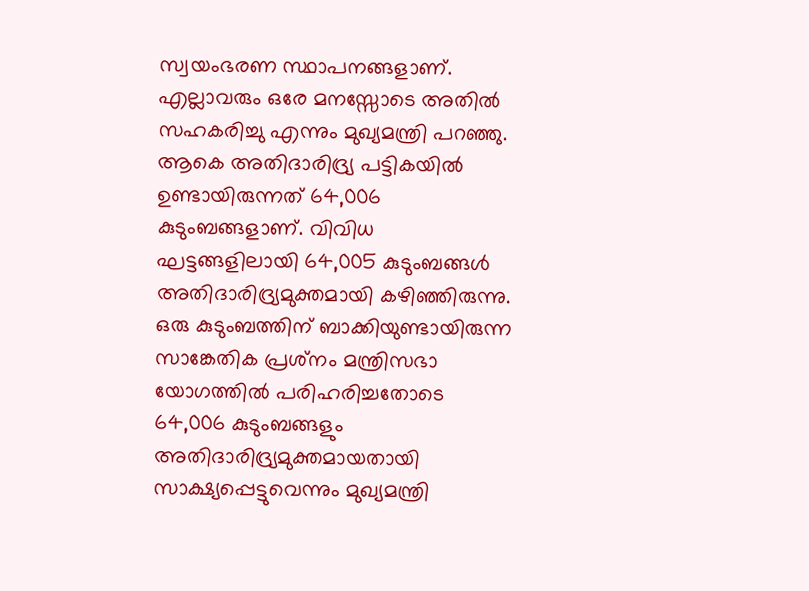സ്വയംഭരണ സ്ഥാപനങ്ങളാണ്. എല്ലാവരും ഒരേ മനസ്സോടെ അതില്‍ സഹകരിച്ചു എന്നും മുഖ്യമന്ത്രി പറഞ്ഞു.
ആകെ അതിദാരിദ്ര്യ പട്ടികയില്‍ ഉണ്ടായിരുന്നത് 64,006 കുടുംബങ്ങളാണ്. വിവിധ ഘട്ടങ്ങളിലായി 64,005 കുടുംബങ്ങള്‍ അതിദാരിദ്ര്യമുക്തമായി കഴിഞ്ഞിരുന്നു. ഒരു കുടുംബത്തിന് ബാക്കിയുണ്ടായിരുന്ന സാങ്കേതിക പ്രശ്‌നം മന്ത്രിസഭാ യോഗത്തില്‍ പരിഹരിച്ചതോടെ 64,006 കുടുംബങ്ങളും അതിദാരിദ്ര്യമുക്തമായതായി സാക്ഷ്യപ്പെട്ടുവെന്നും മുഖ്യമന്ത്രി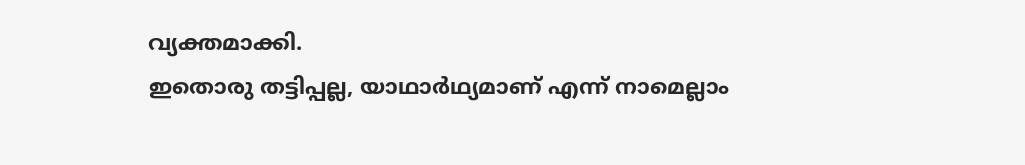വ്യക്തമാക്കി.
ഇതൊരു തട്ടിപ്പല്ല, യാഥാര്‍ഥ്യമാണ് എന്ന് നാമെല്ലാം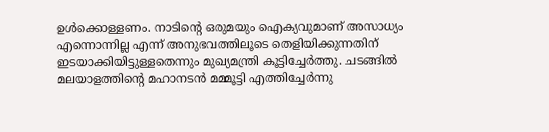ഉള്‍ക്കൊള്ളണം. നാടിന്റെ ഒരുമയും ഐക്യവുമാണ് അസാധ്യം എന്നൊന്നില്ല എന്ന് അനുഭവത്തിലൂടെ തെളിയിക്കുന്നതിന് ഇടയാക്കിയിട്ടുള്ളതെന്നും മുഖ്യമന്ത്രി കൂട്ടിച്ചേര്‍ത്തു. ചടങ്ങില്‍ മലയാളത്തിന്റെ മഹാനടന്‍ മമ്മൂട്ടി എത്തിച്ചേര്‍ന്നു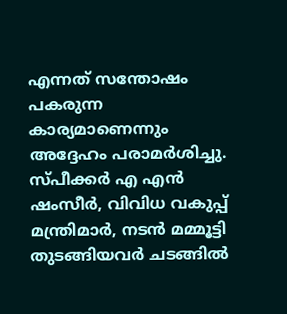എന്നത് സന്തോഷം പകരുന്ന കാര്യമാണെന്നും അദ്ദേഹം പരാമര്‍ശിച്ചു. സ്പീക്കര്‍ എ എന്‍ ഷംസീര്‍, വിവിധ വകുപ്പ് മന്ത്രിമാര്‍, നടന്‍ മമ്മൂട്ടി തുടങ്ങിയവര്‍ ചടങ്ങില്‍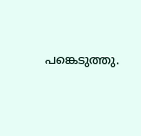പങ്കെടുത്തു.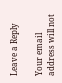Leave a Reply

Your email address will not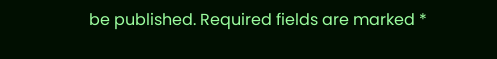be published. Required fields are marked *